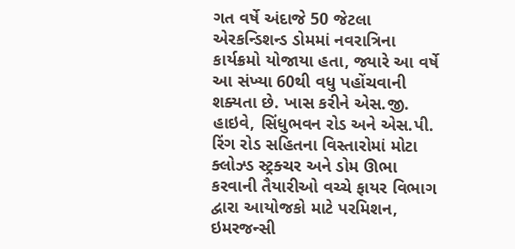ગત વર્ષે અંદાજે 50 જેટલા એરકન્ડિશન્ડ ડોમમાં નવરાત્રિના કાર્યક્રમો યોજાયા હતા, જ્યારે આ વર્ષે આ સંખ્યા 60થી વધુ પહોંચવાની શક્યતા છે. ખાસ કરીને એસ.જી. હાઇવે, સિંધુભવન રોડ અને એસ.પી. રિંગ રોડ સહિતના વિસ્તારોમાં મોટા ક્લોઝ્ડ સ્ટ્રક્ચર અને ડોમ ઊભા કરવાની તૈયારીઓ વચ્ચે ફાયર વિભાગ દ્વારા આયોજકો માટે પરમિશન, ઇમરજન્સી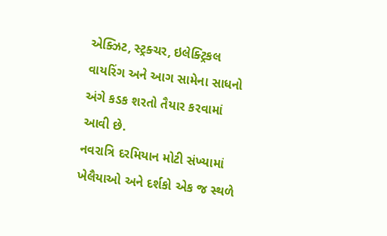એક્ઝિટ, સ્ટ્રક્ચર, ઇલેક્ટ્રિકલ વાયરિંગ અને આગ સામેના સાધનો અંગે કડક શરતો તૈયાર કરવામાં આવી છે.
નવરાત્રિ દરમિયાન મોટી સંખ્યામાં ખેલૈયાઓ અને દર્શકો એક જ સ્થળે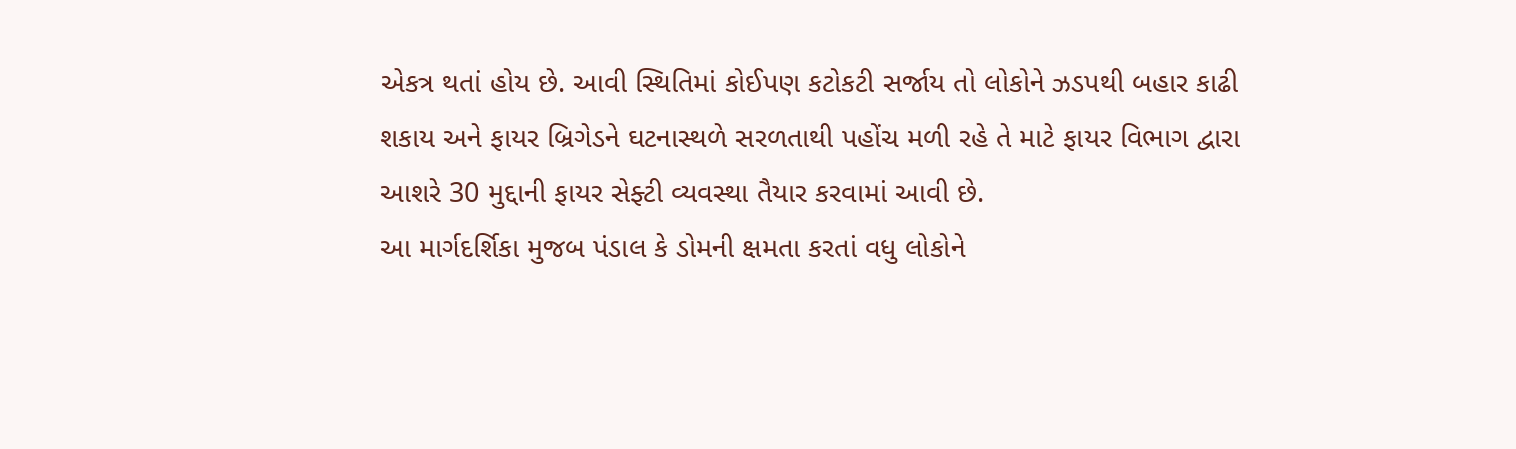એકત્ર થતાં હોય છે. આવી સ્થિતિમાં કોઈપણ કટોકટી સર્જાય તો લોકોને ઝડપથી બહાર કાઢી શકાય અને ફાયર બ્રિગેડને ઘટનાસ્થળે સરળતાથી પહોંચ મળી રહે તે માટે ફાયર વિભાગ દ્વારા આશરે 30 મુદ્દાની ફાયર સેફ્ટી વ્યવસ્થા તૈયાર કરવામાં આવી છે.
આ માર્ગદર્શિકા મુજબ પંડાલ કે ડોમની ક્ષમતા કરતાં વધુ લોકોને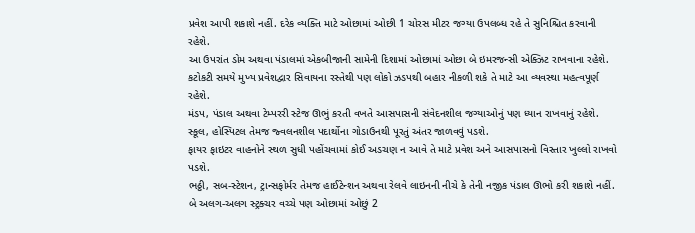પ્રવેશ આપી શકાશે નહીં. દરેક વ્યક્તિ માટે ઓછામાં ઓછી 1 ચોરસ મીટર જગ્યા ઉપલબ્ધ રહે તે સુનિશ્ચિત કરવાની રહેશે.
આ ઉપરાંત ડોમ અથવા પંડાલમાં એકબીજાની સામેની દિશામાં ઓછામાં ઓછા બે ઇમરજન્સી એક્ઝિટ રાખવાના રહેશે. કટોકટી સમયે મુખ્ય પ્રવેશદ્વાર સિવાયના રસ્તેથી પણ લોકો ઝડપથી બહાર નીકળી શકે તે માટે આ વ્યવસ્થા મહત્વપૂર્ણ રહેશે.
મંડપ, પંડાલ અથવા ટેમ્પરરી સ્ટેજ ઊભું કરતી વખતે આસપાસની સંવેદનશીલ જગ્યાઓનું પણ ધ્યાન રાખવાનું રહેશે. સ્કૂલ, હોસ્પિટલ તેમજ જ્વલનશીલ પદાર્થોના ગોડાઉનથી પૂરતું અંતર જાળવવું પડશે.
ફાયર ફાઇટર વાહનોને સ્થળ સુધી પહોંચવામાં કોઈ અડચણ ન આવે તે માટે પ્રવેશ અને આસપાસનો વિસ્તાર ખુલ્લો રાખવો પડશે.
ભઠ્ઠી, સબ-સ્ટેશન, ટ્રાન્સફોર્મર તેમજ હાઈટેન્શન અથવા રેલવે લાઇનની નીચે કે તેની નજીક પંડાલ ઊભો કરી શકાશે નહીં. બે અલગ-અલગ સ્ટ્રક્ચર વચ્ચે પણ ઓછામાં ઓછું 2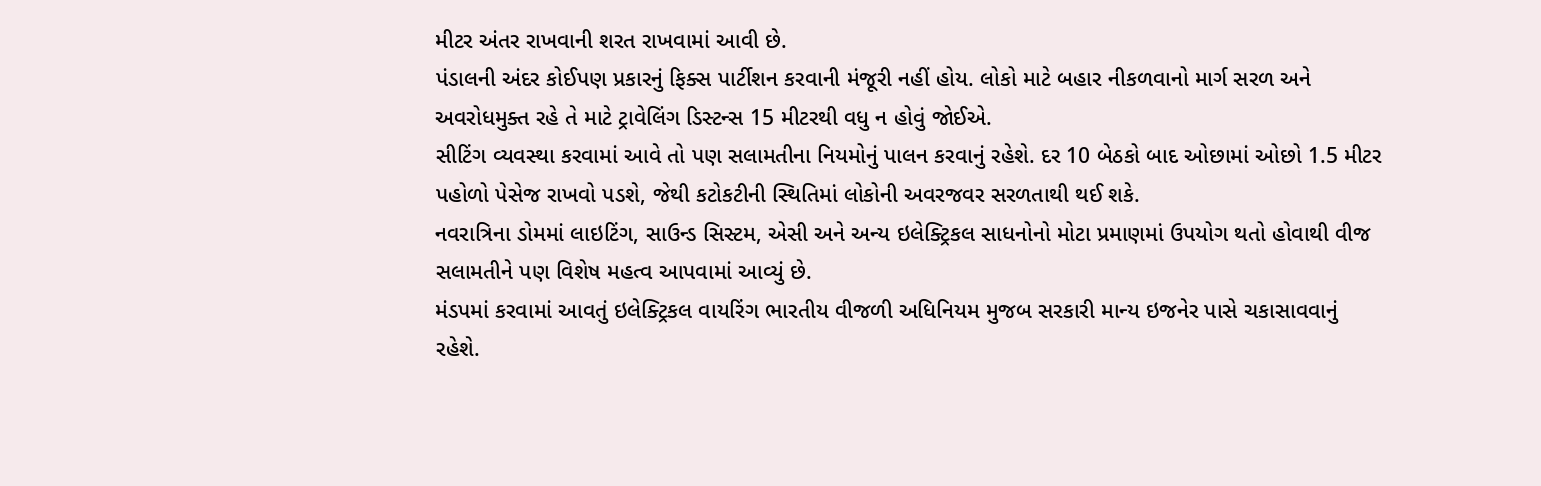મીટર અંતર રાખવાની શરત રાખવામાં આવી છે.
પંડાલની અંદર કોઈપણ પ્રકારનું ફિક્સ પાર્ટીશન કરવાની મંજૂરી નહીં હોય. લોકો માટે બહાર નીકળવાનો માર્ગ સરળ અને અવરોધમુક્ત રહે તે માટે ટ્રાવેલિંગ ડિસ્ટન્સ 15 મીટરથી વધુ ન હોવું જોઈએ.
સીટિંગ વ્યવસ્થા કરવામાં આવે તો પણ સલામતીના નિયમોનું પાલન કરવાનું રહેશે. દર 10 બેઠકો બાદ ઓછામાં ઓછો 1.5 મીટર પહોળો પેસેજ રાખવો પડશે, જેથી કટોકટીની સ્થિતિમાં લોકોની અવરજવર સરળતાથી થઈ શકે.
નવરાત્રિના ડોમમાં લાઇટિંગ, સાઉન્ડ સિસ્ટમ, એસી અને અન્ય ઇલેક્ટ્રિકલ સાધનોનો મોટા પ્રમાણમાં ઉપયોગ થતો હોવાથી વીજ સલામતીને પણ વિશેષ મહત્વ આપવામાં આવ્યું છે.
મંડપમાં કરવામાં આવતું ઇલેક્ટ્રિકલ વાયરિંગ ભારતીય વીજળી અધિનિયમ મુજબ સરકારી માન્ય ઇજનેર પાસે ચકાસાવવાનું રહેશે.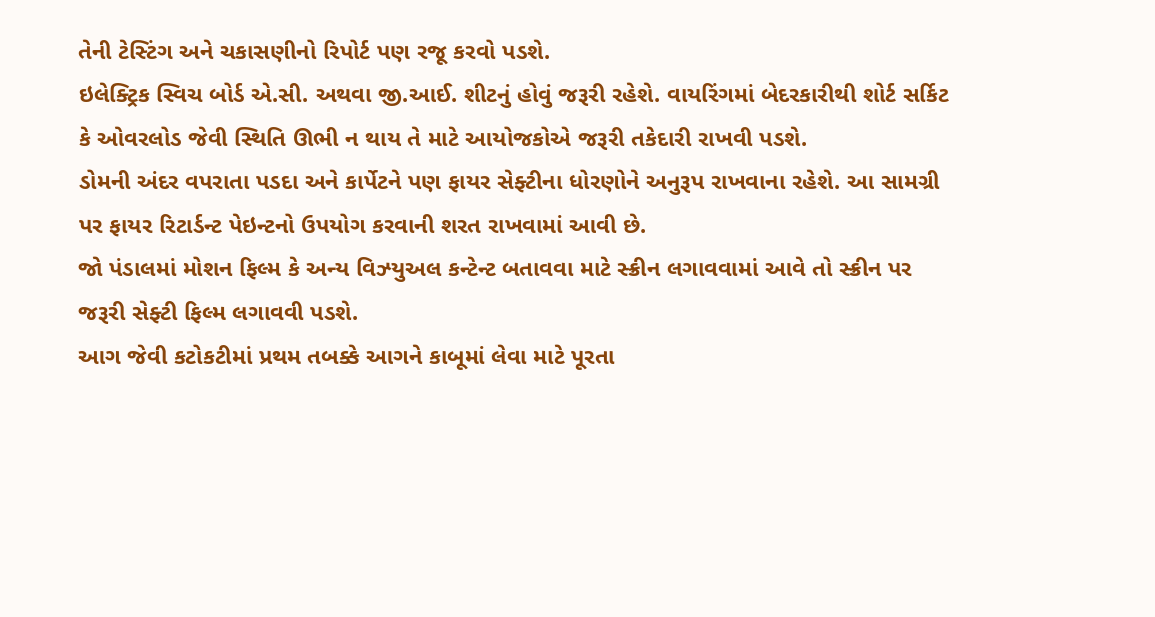તેની ટેસ્ટિંગ અને ચકાસણીનો રિપોર્ટ પણ રજૂ કરવો પડશે.
ઇલેક્ટ્રિક સ્વિચ બોર્ડ એ.સી. અથવા જી.આઈ. શીટનું હોવું જરૂરી રહેશે. વાયરિંગમાં બેદરકારીથી શોર્ટ સર્કિટ કે ઓવરલોડ જેવી સ્થિતિ ઊભી ન થાય તે માટે આયોજકોએ જરૂરી તકેદારી રાખવી પડશે.
ડોમની અંદર વપરાતા પડદા અને કાર્પેટને પણ ફાયર સેફ્ટીના ધોરણોને અનુરૂપ રાખવાના રહેશે. આ સામગ્રી પર ફાયર રિટાર્ડન્ટ પેઇન્ટનો ઉપયોગ કરવાની શરત રાખવામાં આવી છે.
જો પંડાલમાં મોશન ફિલ્મ કે અન્ય વિઝ્યુઅલ કન્ટેન્ટ બતાવવા માટે સ્ક્રીન લગાવવામાં આવે તો સ્ક્રીન પર જરૂરી સેફ્ટી ફિલ્મ લગાવવી પડશે.
આગ જેવી કટોકટીમાં પ્રથમ તબક્કે આગને કાબૂમાં લેવા માટે પૂરતા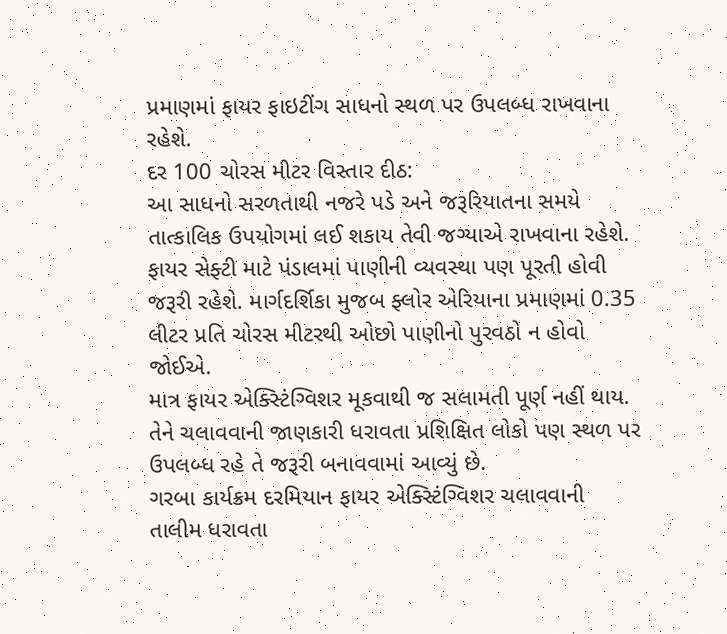પ્રમાણમાં ફાયર ફાઇટીંગ સાધનો સ્થળ પર ઉપલબ્ધ રાખવાના રહેશે.
દર 100 ચોરસ મીટર વિસ્તાર દીઠ:
આ સાધનો સરળતાથી નજરે પડે અને જરૂરિયાતના સમયે તાત્કાલિક ઉપયોગમાં લઈ શકાય તેવી જગ્યાએ રાખવાના રહેશે.
ફાયર સેફ્ટી માટે પંડાલમાં પાણીની વ્યવસ્થા પણ પૂરતી હોવી જરૂરી રહેશે. માર્ગદર્શિકા મુજબ ફ્લોર એરિયાના પ્રમાણમાં 0.35 લીટર પ્રતિ ચોરસ મીટરથી ઓછો પાણીનો પુરવઠો ન હોવો જોઈએ.
માત્ર ફાયર એક્સ્ટિંગ્વિશર મૂકવાથી જ સલામતી પૂર્ણ નહીં થાય. તેને ચલાવવાની જાણકારી ધરાવતા પ્રશિક્ષિત લોકો પણ સ્થળ પર ઉપલબ્ધ રહે તે જરૂરી બનાવવામાં આવ્યું છે.
ગરબા કાર્યક્રમ દરમિયાન ફાયર એક્સ્ટિંગ્વિશર ચલાવવાની તાલીમ ધરાવતા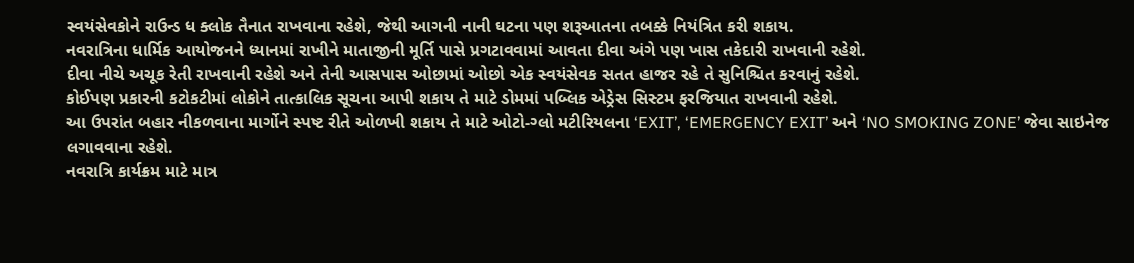સ્વયંસેવકોને રાઉન્ડ ધ ક્લોક તૈનાત રાખવાના રહેશે, જેથી આગની નાની ઘટના પણ શરૂઆતના તબક્કે નિયંત્રિત કરી શકાય.
નવરાત્રિના ધાર્મિક આયોજનને ધ્યાનમાં રાખીને માતાજીની મૂર્તિ પાસે પ્રગટાવવામાં આવતા દીવા અંગે પણ ખાસ તકેદારી રાખવાની રહેશે.
દીવા નીચે અચૂક રેતી રાખવાની રહેશે અને તેની આસપાસ ઓછામાં ઓછો એક સ્વયંસેવક સતત હાજર રહે તે સુનિશ્ચિત કરવાનું રહેશે.
કોઈપણ પ્રકારની કટોકટીમાં લોકોને તાત્કાલિક સૂચના આપી શકાય તે માટે ડોમમાં પબ્લિક એડ્રેસ સિસ્ટમ ફરજિયાત રાખવાની રહેશે.
આ ઉપરાંત બહાર નીકળવાના માર્ગોને સ્પષ્ટ રીતે ઓળખી શકાય તે માટે ઓટો-ગ્લો મટીરિયલના ‘EXIT’, ‘EMERGENCY EXIT’ અને ‘NO SMOKING ZONE’ જેવા સાઇનેજ લગાવવાના રહેશે.
નવરાત્રિ કાર્યક્રમ માટે માત્ર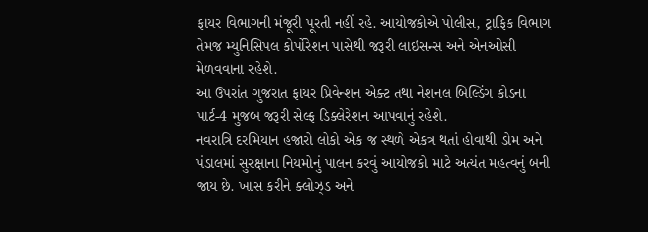ફાયર વિભાગની મંજૂરી પૂરતી નહીં રહે. આયોજકોએ પોલીસ, ટ્રાફિક વિભાગ તેમજ મ્યુનિસિપલ કોર્પોરેશન પાસેથી જરૂરી લાઇસન્સ અને એનઓસી મેળવવાના રહેશે.
આ ઉપરાંત ગુજરાત ફાયર પ્રિવેન્શન એક્ટ તથા નેશનલ બિલ્ડિંગ કોડના પાર્ટ-4 મુજબ જરૂરી સેલ્ફ ડિક્લેરેશન આપવાનું રહેશે.
નવરાત્રિ દરમિયાન હજારો લોકો એક જ સ્થળે એકત્ર થતાં હોવાથી ડોમ અને પંડાલમાં સુરક્ષાના નિયમોનું પાલન કરવું આયોજકો માટે અત્યંત મહત્વનું બની જાય છે. ખાસ કરીને ક્લોઝ્ડ અને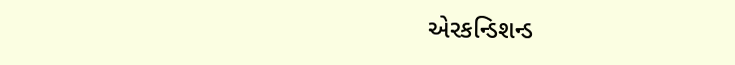એરકન્ડિશન્ડ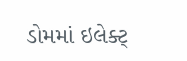ડોમમાં ઇલેક્ટ્